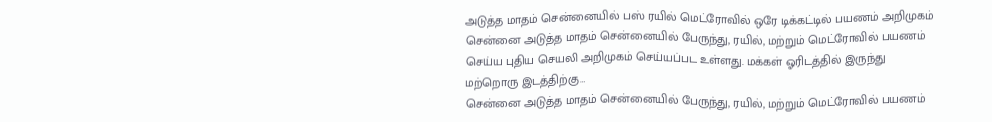அடுத்த மாதம் சென்னையில் பஸ் ரயில் மெட்ரோவில் ஒரே டிக்கட்டில் பயணம் அறிமுகம்
சென்னை அடுத்த மாதம் சென்னையில் பேருந்து, ரயில், மற்றும் மெட்ரோவில் பயணம் செய்ய புதிய செயலி அறிமுகம் செய்யப்பட உள்ளது. மக்கள் ஓரிடத்தில் இருந்து மற்றொரு இடத்திற்கு…
சென்னை அடுத்த மாதம் சென்னையில் பேருந்து, ரயில், மற்றும் மெட்ரோவில் பயணம்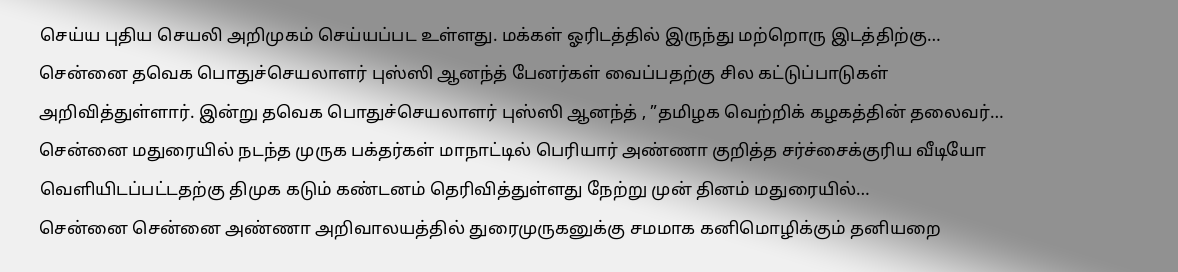செய்ய புதிய செயலி அறிமுகம் செய்யப்பட உள்ளது. மக்கள் ஓரிடத்தில் இருந்து மற்றொரு இடத்திற்கு…
சென்னை தவெக பொதுச்செயலாளர் புஸ்ஸி ஆனந்த் பேனர்கள் வைப்பதற்கு சில கட்டுப்பாடுகள் அறிவித்துள்ளார். இன்று தவெக பொதுச்செயலாளர் புஸ்ஸி ஆனந்த் , ”தமிழக வெற்றிக் கழகத்தின் தலைவர்…
சென்னை மதுரையில் நடந்த முருக பக்தர்கள் மாநாட்டில் பெரியார் அண்ணா குறித்த சர்ச்சைக்குரிய வீடியோ வெளியிடப்பட்டதற்கு திமுக கடும் கண்டனம் தெரிவித்துள்ளது நேற்று முன் தினம் மதுரையில்…
சென்னை சென்னை அண்ணா அறிவாலயத்தில் துரைமுருகனுக்கு சமமாக கனிமொழிக்கும் தனியறை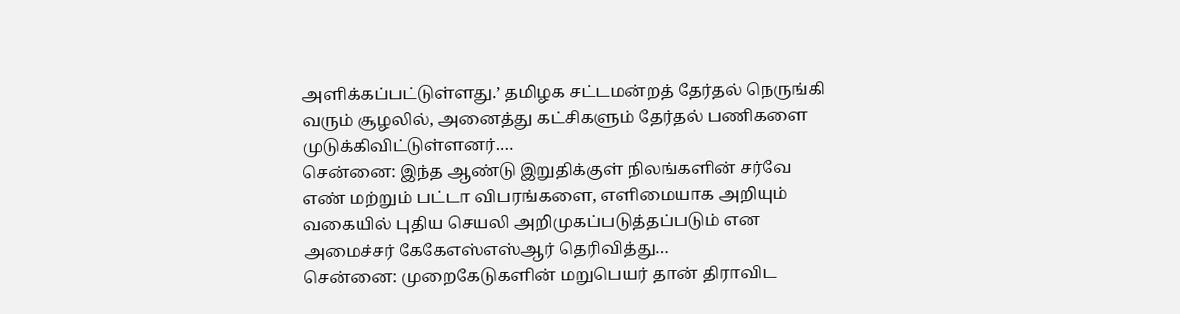அளிக்கப்பட்டுள்ளது.’ தமிழக சட்டமன்றத் தேர்தல் நெருங்கி வரும் சூழலில், அனைத்து கட்சிகளும் தேர்தல் பணிகளை முடுக்கிவிட்டுள்ளனர்.…
சென்னை: இந்த ஆண்டு இறுதிக்குள் நிலங்களின் சர்வே எண் மற்றும் பட்டா விபரங்களை, எளிமையாக அறியும் வகையில் புதிய செயலி அறிமுகப்படுத்தப்படும் என அமைச்சர் கேகேஎஸ்எஸ்ஆர் தெரிவித்து…
சென்னை: முறைகேடுகளின் மறுபெயர் தான் திராவிட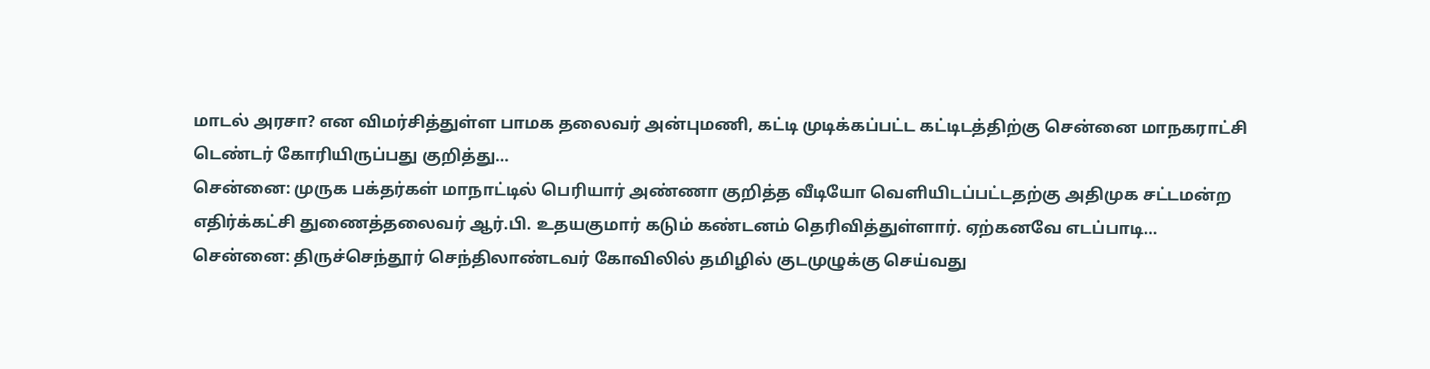மாடல் அரசா? என விமர்சித்துள்ள பாமக தலைவர் அன்புமணி, கட்டி முடிக்கப்பட்ட கட்டிடத்திற்கு சென்னை மாநகராட்சி டெண்டர் கோரியிருப்பது குறித்து…
சென்னை: முருக பக்தர்கள் மாநாட்டில் பெரியார் அண்ணா குறித்த வீடியோ வெளியிடப்பட்டதற்கு அதிமுக சட்டமன்ற எதிர்க்கட்சி துணைத்தலைவர் ஆர்.பி. உதயகுமார் கடும் கண்டனம் தெரிவித்துள்ளார். ஏற்கனவே எடப்பாடி…
சென்னை: திருச்செந்தூர் செந்திலாண்டவர் கோவிலில் தமிழில் குடமுழுக்கு செய்வது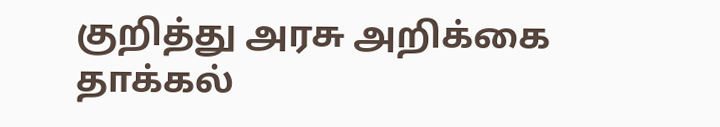குறித்து அரசு அறிக்கை தாக்கல்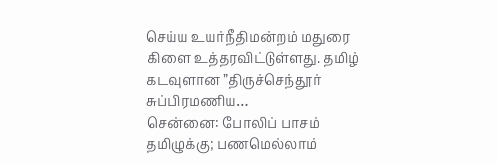செய்ய உயர்நீதிமன்றம் மதுரை கிளை உத்தரவிட்டுள்ளது. தமிழ் கடவுளான ”திருச்செந்தூர் சுப்பிரமணிய…
சென்னை: போலிப் பாசம் தமிழுக்கு; பணமெல்லாம்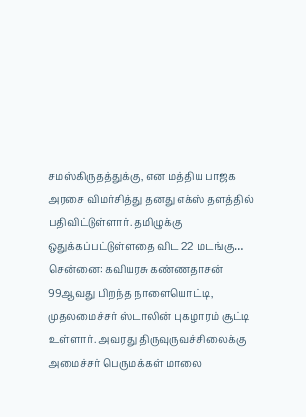சமஸ்கிருதத்துக்கு, என மத்திய பாஜக அரசை விமர்சித்து தனது எக்ஸ் தளத்தில் பதிவிட்டுள்ளார். தமிழுக்கு ஒதுக்கப்பட்டுள்ளதை விட 22 மடங்கு…
சென்னை: கவியரசு கண்ணதாசன் 99ஆவது பிறந்த நாளையொட்டி, முதலமைச்சர் ஸ்டாலின் புகழாரம் சூட்டி உள்ளார். அவரது திருவுருவச்சிலைக்கு அமைச்சர் பெருமக்கள் மாலை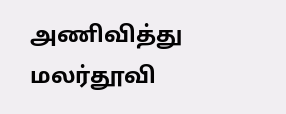அணிவித்து மலர்தூவி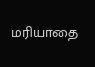மரியாதை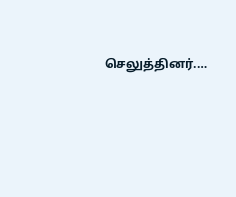செலுத்தினர்.…